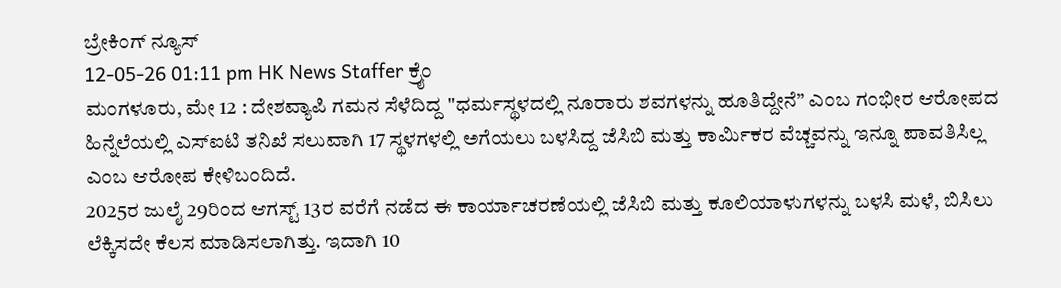ಬ್ರೇಕಿಂಗ್ ನ್ಯೂಸ್
12-05-26 01:11 pm HK News Staffer ಕ್ರೈಂ
ಮಂಗಳೂರು, ಮೇ 12 : ದೇಶವ್ಯಾಪಿ ಗಮನ ಸೆಳೆದಿದ್ದ "ಧರ್ಮಸ್ಥಳದಲ್ಲಿ ನೂರಾರು ಶವಗಳನ್ನು ಹೂತಿದ್ದೇನೆ” ಎಂಬ ಗಂಭೀರ ಆರೋಪದ ಹಿನ್ನೆಲೆಯಲ್ಲಿ ಎಸ್ಐಟಿ ತನಿಖೆ ಸಲುವಾಗಿ 17 ಸ್ಥಳಗಳಲ್ಲಿ ಅಗೆಯಲು ಬಳಸಿದ್ದ ಜೆಸಿಬಿ ಮತ್ತು ಕಾರ್ಮಿಕರ ವೆಚ್ಚವನ್ನು ಇನ್ನೂ ಪಾವತಿಸಿಲ್ಲ ಎಂಬ ಆರೋಪ ಕೇಳಿಬಂದಿದೆ.
2025ರ ಜುಲೈ 29ರಿಂದ ಆಗಸ್ಟ್ 13ರ ವರೆಗೆ ನಡೆದ ಈ ಕಾರ್ಯಾಚರಣೆಯಲ್ಲಿ ಜೆಸಿಬಿ ಮತ್ತು ಕೂಲಿಯಾಳುಗಳನ್ನು ಬಳಸಿ ಮಳೆ, ಬಿಸಿಲು ಲೆಕ್ಕಿಸದೇ ಕೆಲಸ ಮಾಡಿಸಲಾಗಿತ್ತು. ಇದಾಗಿ 10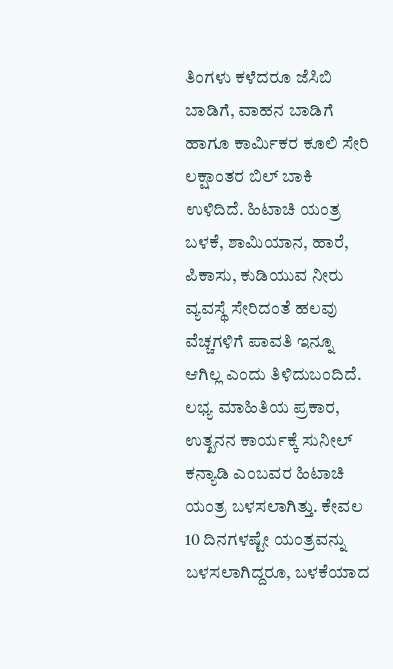ತಿಂಗಳು ಕಳೆದರೂ ಜೆಸಿಬಿ ಬಾಡಿಗೆ, ವಾಹನ ಬಾಡಿಗೆ ಹಾಗೂ ಕಾರ್ಮಿಕರ ಕೂಲಿ ಸೇರಿ ಲಕ್ಷಾಂತರ ಬಿಲ್ ಬಾಕಿ ಉಳಿದಿದೆ. ಹಿಟಾಚಿ ಯಂತ್ರ ಬಳಕೆ, ಶಾಮಿಯಾನ, ಹಾರೆ, ಪಿಕಾಸು, ಕುಡಿಯುವ ನೀರು ವ್ಯವಸ್ಥೆ ಸೇರಿದಂತೆ ಹಲವು ವೆಚ್ಚಗಳಿಗೆ ಪಾವತಿ ಇನ್ನೂ ಆಗಿಲ್ಲ ಎಂದು ತಿಳಿದುಬಂದಿದೆ.
ಲಭ್ಯ ಮಾಹಿತಿಯ ಪ್ರಕಾರ, ಉತ್ಖನನ ಕಾರ್ಯಕ್ಕೆ ಸುನೀಲ್ ಕನ್ಯಾಡಿ ಎಂಬವರ ಹಿಟಾಚಿ ಯಂತ್ರ ಬಳಸಲಾಗಿತ್ತು. ಕೇವಲ 10 ದಿನಗಳಷ್ಟೇ ಯಂತ್ರವನ್ನು ಬಳಸಲಾಗಿದ್ದರೂ, ಬಳಕೆಯಾದ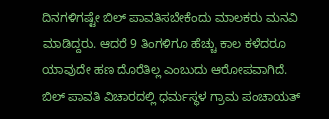ದಿನಗಳಿಗಷ್ಟೇ ಬಿಲ್ ಪಾವತಿಸಬೇಕೆಂದು ಮಾಲಕರು ಮನವಿ ಮಾಡಿದ್ದರು. ಆದರೆ 9 ತಿಂಗಳಿಗೂ ಹೆಚ್ಚು ಕಾಲ ಕಳೆದರೂ ಯಾವುದೇ ಹಣ ದೊರೆತಿಲ್ಲ ಎಂಬುದು ಆರೋಪವಾಗಿದೆ.
ಬಿಲ್ ಪಾವತಿ ವಿಚಾರದಲ್ಲಿ ಧರ್ಮಸ್ಥಳ ಗ್ರಾಮ ಪಂಚಾಯತ್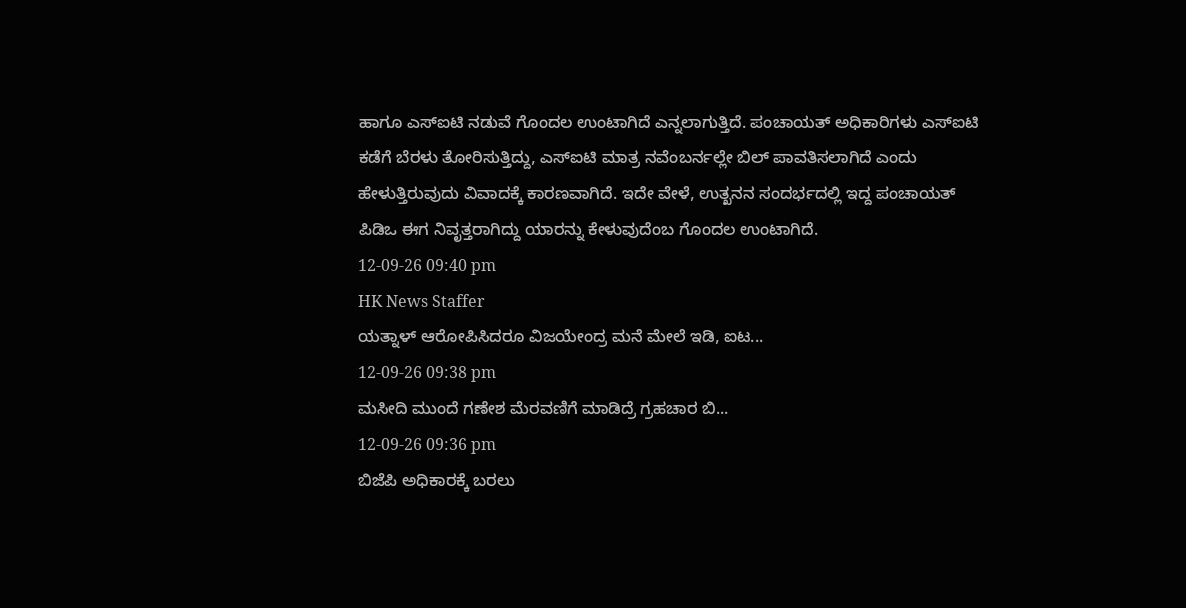ಹಾಗೂ ಎಸ್ಐಟಿ ನಡುವೆ ಗೊಂದಲ ಉಂಟಾಗಿದೆ ಎನ್ನಲಾಗುತ್ತಿದೆ. ಪಂಚಾಯತ್ ಅಧಿಕಾರಿಗಳು ಎಸ್ಐಟಿ ಕಡೆಗೆ ಬೆರಳು ತೋರಿಸುತ್ತಿದ್ದು, ಎಸ್ಐಟಿ ಮಾತ್ರ ನವೆಂಬರ್ನಲ್ಲೇ ಬಿಲ್ ಪಾವತಿಸಲಾಗಿದೆ ಎಂದು ಹೇಳುತ್ತಿರುವುದು ವಿವಾದಕ್ಕೆ ಕಾರಣವಾಗಿದೆ. ಇದೇ ವೇಳೆ, ಉತ್ಖನನ ಸಂದರ್ಭದಲ್ಲಿ ಇದ್ದ ಪಂಚಾಯತ್ ಪಿಡಿಒ ಈಗ ನಿವೃತ್ತರಾಗಿದ್ದು ಯಾರನ್ನು ಕೇಳುವುದೆಂಬ ಗೊಂದಲ ಉಂಟಾಗಿದೆ.
12-09-26 09:40 pm
HK News Staffer
ಯತ್ನಾಳ್ ಆರೋಪಿಸಿದರೂ ವಿಜಯೇಂದ್ರ ಮನೆ ಮೇಲೆ ಇಡಿ, ಐಟ...
12-09-26 09:38 pm
ಮಸೀದಿ ಮುಂದೆ ಗಣೇಶ ಮೆರವಣಿಗೆ ಮಾಡಿದ್ರೆ ಗ್ರಹಚಾರ ಬಿ...
12-09-26 09:36 pm
ಬಿಜೆಪಿ ಅಧಿಕಾರಕ್ಕೆ ಬರಲು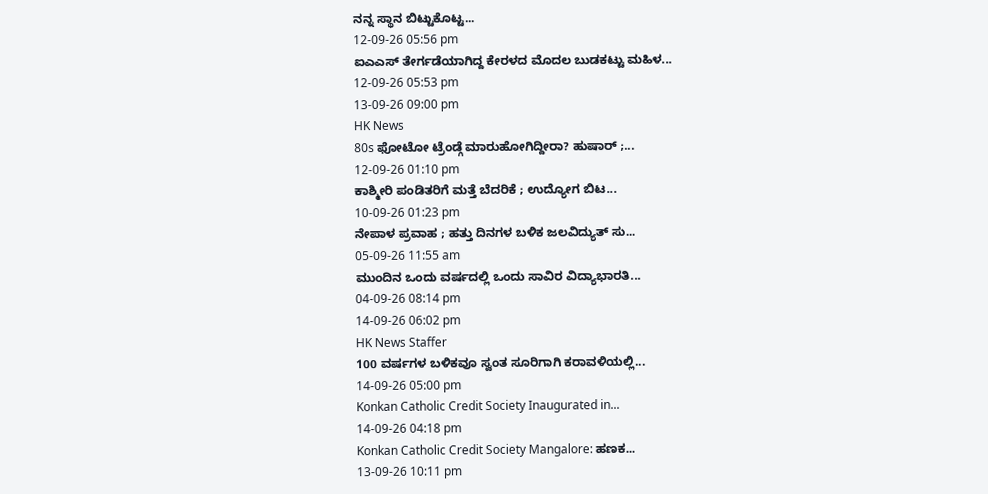ನನ್ನ ಸ್ಥಾನ ಬಿಟ್ಟುಕೊಟ್ಟ...
12-09-26 05:56 pm
ಐಎಎಸ್ ತೇರ್ಗಡೆಯಾಗಿದ್ದ ಕೇರಳದ ಮೊದಲ ಬುಡಕಟ್ಟು ಮಹಿಳ...
12-09-26 05:53 pm
13-09-26 09:00 pm
HK News
80s ಫೋಟೋ ಟ್ರೆಂಡ್ಗೆ ಮಾರುಹೋಗಿದ್ದೀರಾ? ಹುಷಾರ್ ;...
12-09-26 01:10 pm
ಕಾಶ್ಮೀರಿ ಪಂಡಿತರಿಗೆ ಮತ್ತೆ ಬೆದರಿಕೆ ; ಉದ್ಯೋಗ ಬಿಟ...
10-09-26 01:23 pm
ನೇಪಾಳ ಪ್ರವಾಹ ; ಹತ್ತು ದಿನಗಳ ಬಳಿಕ ಜಲವಿದ್ಯುತ್ ಸು...
05-09-26 11:55 am
ಮುಂದಿನ ಒಂದು ವರ್ಷದಲ್ಲಿ ಒಂದು ಸಾವಿರ ವಿದ್ಯಾಭಾರತಿ...
04-09-26 08:14 pm
14-09-26 06:02 pm
HK News Staffer
100 ವರ್ಷಗಳ ಬಳಿಕವೂ ಸ್ವಂತ ಸೂರಿಗಾಗಿ ಕರಾವಳಿಯಲ್ಲಿ...
14-09-26 05:00 pm
Konkan Catholic Credit Society Inaugurated in...
14-09-26 04:18 pm
Konkan Catholic Credit Society Mangalore: ಹಣಕ...
13-09-26 10:11 pm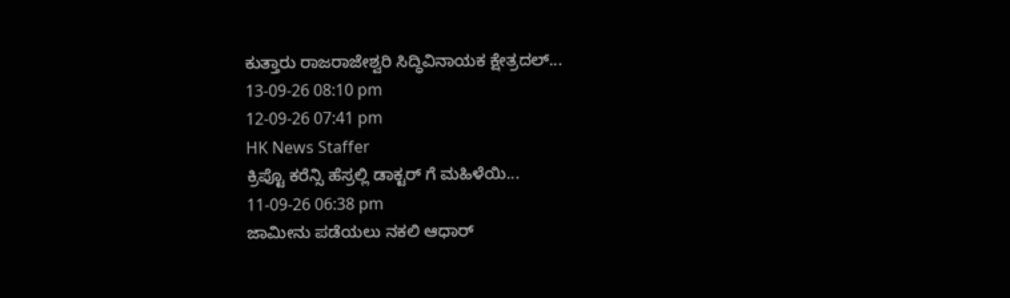ಕುತ್ತಾರು ರಾಜರಾಜೇಶ್ವರಿ ಸಿದ್ಧಿವಿನಾಯಕ ಕ್ಷೇತ್ರದಲ್...
13-09-26 08:10 pm
12-09-26 07:41 pm
HK News Staffer
ಕ್ರಿಪ್ಟೊ ಕರೆನ್ಸಿ ಹೆಸ್ರಲ್ಲಿ ಡಾಕ್ಟರ್ ಗೆ ಮಹಿಳೆಯಿ...
11-09-26 06:38 pm
ಜಾಮೀನು ಪಡೆಯಲು ನಕಲಿ ಆಧಾರ್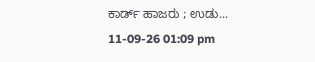ಕಾರ್ಡ್ ಹಾಜರು ; ಉಡು...
11-09-26 01:09 pm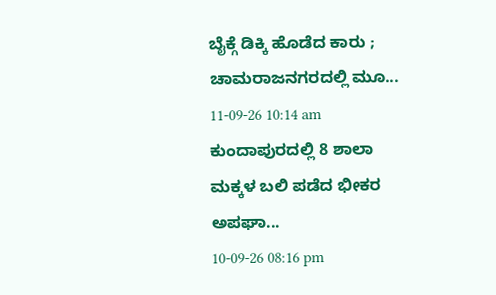ಬೈಕ್ಗೆ ಡಿಕ್ಕಿ ಹೊಡೆದ ಕಾರು ; ಚಾಮರಾಜನಗರದಲ್ಲಿ ಮೂ...
11-09-26 10:14 am
ಕುಂದಾಪುರದಲ್ಲಿ 8 ಶಾಲಾ ಮಕ್ಕಳ ಬಲಿ ಪಡೆದ ಭೀಕರ ಅಪಘಾ...
10-09-26 08:16 pm